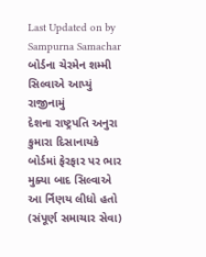Last Updated on by Sampurna Samachar
બોર્ડના ચેરમેન શમ્મી સિલ્વાએ આપ્યું રાજીનામું
દેશના રાષ્ટ્રપતિ અનુરા કુમારા દિસાનાયકે બોર્ડમાં ફેરફાર પર ભાર મુક્યા બાદ સિલ્વાએ આ ર્નિણય લીધો હતો
(સંપૂર્ણ સમાચાર સેવા)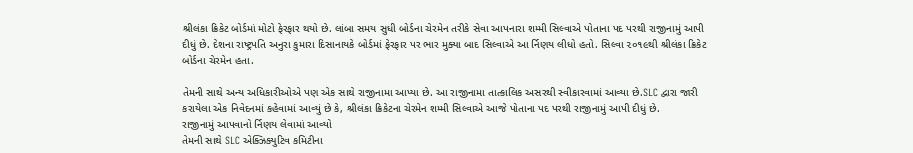શ્રીલંકા ક્રિકેટ બોર્ડમાં મોટો ફેરફાર થયો છે. લાંબા સમય સુધી બોર્ડના ચેરમેન તરીકે સેવા આપનારા શમ્મી સિલ્વાએ પોતાના પદ પરથી રાજીનામું આપી દીધું છે. દેશના રાષ્ટ્રપતિ અનુરા કુમારા દિસાનાયકે બોર્ડમાં ફેરફાર પર ભાર મુક્યા બાદ સિલ્વાએ આ ર્નિણય લીધો હતો. સિલ્વા ૨૦૧૯થી શ્રીલંકા ક્રિકેટ બોર્ડના ચેરમેન હતા.

તેમની સાથે અન્ય અધિકારીઓએ પણ એક સાથે રાજીનામા આપ્યા છે. આ રાજીનામા તાત્કાલિક અસરથી સ્વીકારવામાં આવ્યા છે.SLC દ્વારા જારી કરાયેલા એક નિવેદનમાં કહેવામાં આવ્યું છે કે, શ્રીલંકા ક્રિકેટના ચેરમેન શમ્મી સિલ્વાએ આજે પોતાના પદ પરથી રાજીનામું આપી દીધું છે.
રાજીનામું આપવાનો ર્નિણય લેવામાં આવ્યો
તેમની સાથે SLC એક્ઝિક્યુટિવ કમિટીના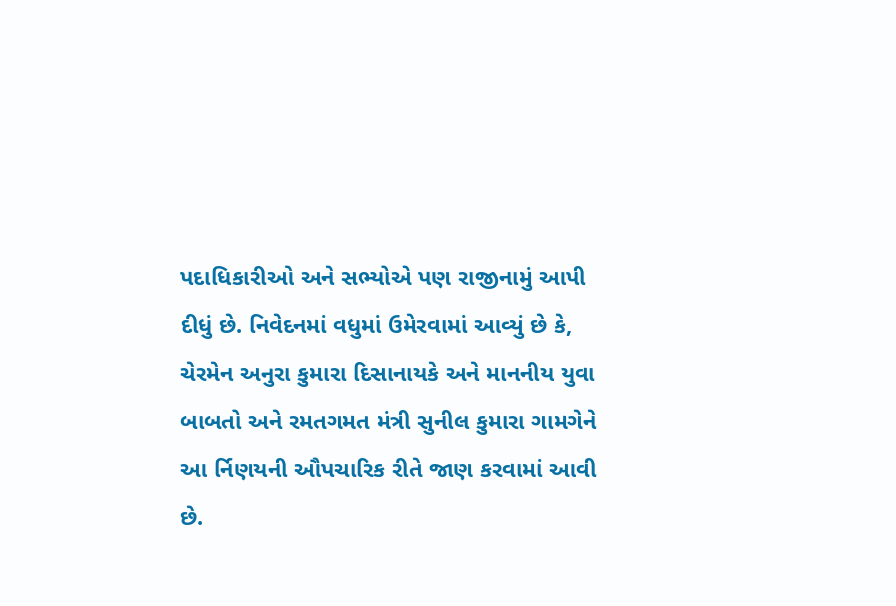પદાધિકારીઓ અને સભ્યોએ પણ રાજીનામું આપી દીધું છે. નિવેદનમાં વધુમાં ઉમેરવામાં આવ્યું છે કે, ચેરમેન અનુરા કુમારા દિસાનાયકે અને માનનીય યુવા બાબતો અને રમતગમત મંત્રી સુનીલ કુમારા ગામગેને આ ર્નિણયની ઔપચારિક રીતે જાણ કરવામાં આવી છે.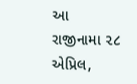આ રાજીનામા ૨૮ એપ્રિલ,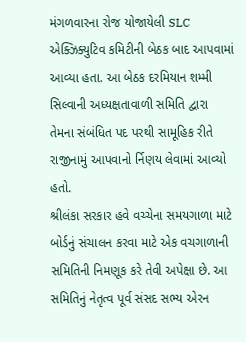મંગળવારના રોજ યોજાયેલી SLC એક્ઝિક્યુટિવ કમિટીની બેઠક બાદ આપવામાં આવ્યા હતા. આ બેઠક દરમિયાન શમ્મી સિલ્વાની અધ્યક્ષતાવાળી સમિતિ દ્વારા તેમના સંબંધિત પદ પરથી સામૂહિક રીતે રાજીનામું આપવાનો ર્નિણય લેવામાં આવ્યો હતો.
શ્રીલંકા સરકાર હવે વચ્ચેના સમયગાળા માટે બોર્ડનું સંચાલન કરવા માટે એક વચગાળાની સમિતિની નિમણૂક કરે તેવી અપેક્ષા છે. આ સમિતિનું નેતૃત્વ પૂર્વ સંસદ સભ્ય એરન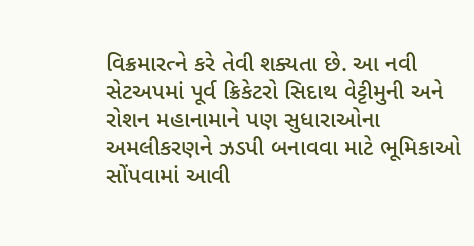વિક્રમારત્ને કરે તેવી શક્યતા છે. આ નવી સેટઅપમાં પૂર્વ ક્રિકેટરો સિદાથ વેટ્ટીમુની અને રોશન મહાનામાને પણ સુધારાઓના અમલીકરણને ઝડપી બનાવવા માટે ભૂમિકાઓ સોંપવામાં આવી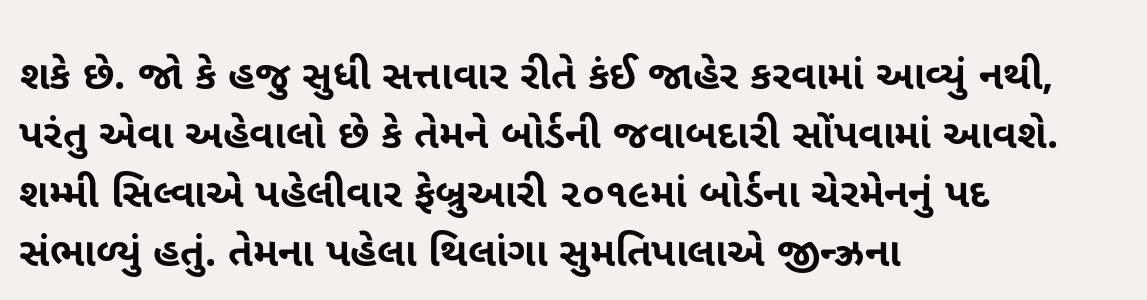શકે છે. જો કે હજુ સુધી સત્તાવાર રીતે કંઈ જાહેર કરવામાં આવ્યું નથી, પરંતુ એવા અહેવાલો છે કે તેમને બોર્ડની જવાબદારી સોંપવામાં આવશે.
શમ્મી સિલ્વાએ પહેલીવાર ફેબ્રુઆરી ૨૦૧૯માં બોર્ડના ચેરમેનનું પદ સંભાળ્યું હતું. તેમના પહેલા થિલાંગા સુમતિપાલાએ જીન્ઝ્રના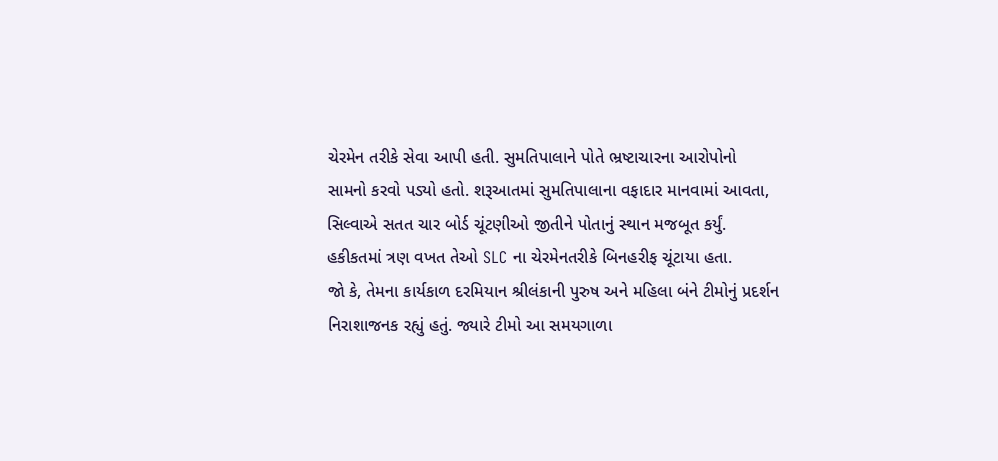ચેરમેન તરીકે સેવા આપી હતી. સુમતિપાલાને પોતે ભ્રષ્ટાચારના આરોપોનો સામનો કરવો પડ્યો હતો. શરૂઆતમાં સુમતિપાલાના વફાદાર માનવામાં આવતા, સિલ્વાએ સતત ચાર બોર્ડ ચૂંટણીઓ જીતીને પોતાનું સ્થાન મજબૂત કર્યું. હકીકતમાં ત્રણ વખત તેઓ SLC ના ચેરમેનતરીકે બિનહરીફ ચૂંટાયા હતા.
જો કે, તેમના કાર્યકાળ દરમિયાન શ્રીલંકાની પુરુષ અને મહિલા બંને ટીમોનું પ્રદર્શન નિરાશાજનક રહ્યું હતું. જ્યારે ટીમો આ સમયગાળા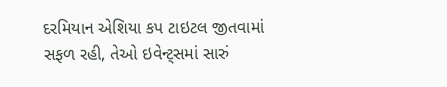દરમિયાન એશિયા કપ ટાઇટલ જીતવામાં સફળ રહી, તેઓ ઇવેન્ટ્સમાં સારું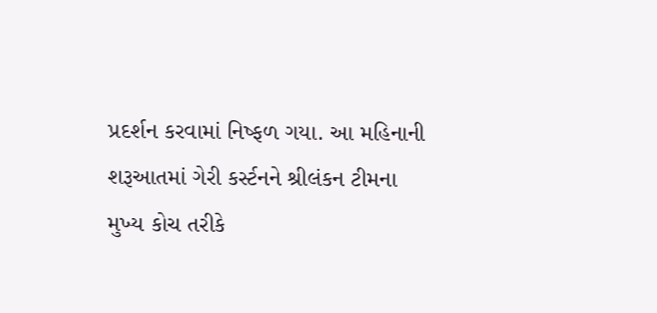પ્રદર્શન કરવામાં નિષ્ફળ ગયા. આ મહિનાની શરૂઆતમાં ગેરી કર્સ્ટનને શ્રીલંકન ટીમના મુખ્ય કોચ તરીકે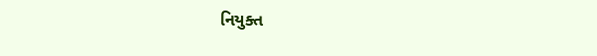નિયુક્ત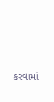કરવામાં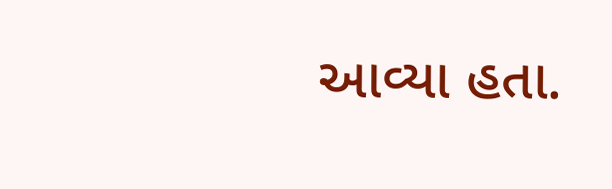આવ્યા હતા.